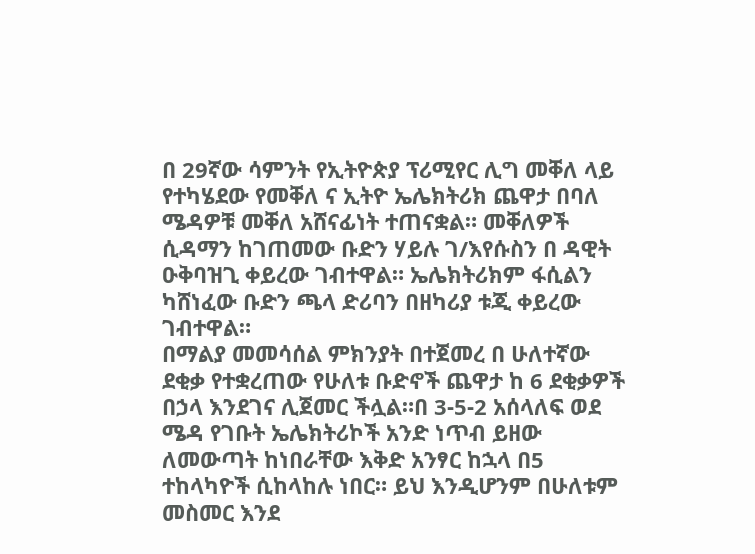በ 29ኛው ሳምንት የኢትዮጵያ ፕሪሚየር ሊግ መቐለ ላይ የተካሄደው የመቐለ ና ኢትዮ ኤሌክትሪክ ጨዋታ በባለ ሜዳዎቹ መቐለ አሸናፊነት ተጠናቋል። መቐለዎች ሲዳማን ከገጠመው ቡድን ሃይሉ ገ/እየሱስን በ ዳዊት ዑቅባዝጊ ቀይረው ገብተዋል። ኤሌክትሪክም ፋሲልን ካሸነፈው ቡድን ጫላ ድሪባን በዘካሪያ ቱጂ ቀይረው ገብተዋል።
በማልያ መመሳሰል ምክንያት በተጀመረ በ ሁለተኛው ደቂቃ የተቋረጠው የሁለቱ ቡድኖች ጨዋታ ከ 6 ደቂቃዎች በኃላ እንደገና ሊጀመር ችሏል።በ 3-5-2 አሰላለፍ ወደ ሜዳ የገቡት ኤሌክትሪኮች አንድ ነጥብ ይዘው ለመውጣት ከነበራቸው እቅድ አንፃር ከኋላ በ5 ተከላካዮች ሲከላከሉ ነበር። ይህ እንዲሆንም በሁለቱም መስመር እንደ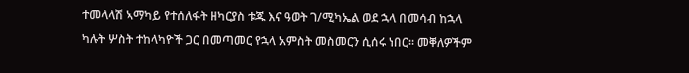ተመላላሽ ኣማካይ የተሰለፋት ዘካርያስ ቱጁ እና ዓወት ገ/ሚካኤል ወደ ኋላ በመሳብ ከኋላ ካሉት ሦስት ተከላካዮች ጋር በመጣመር የኋላ አምስት መስመርን ሲሰሩ ነበር። መቐለዎችም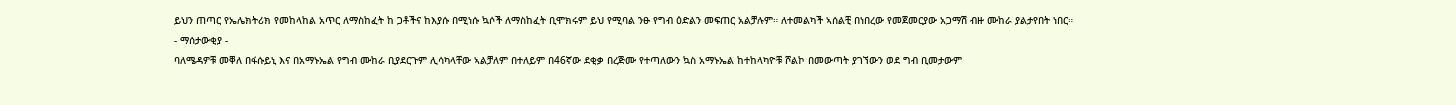ይህን ጠጣር የኤሌክትሪክ የመከላከል አጥር ለማስከፈት ከ ጋቶችና ከእያሱ በሚነሱ ኳሶች ለማስከፈት ቢሞክሩም ይህ የሚባል ንፁ የግብ ዕድልን መፍጠር አልቻሉም። ለተመልካች ኣሰልቺ በነበረው የመጀመርያው አጋማሽ ብዙ ሙከራ ያልታየበት ነበር።
- ማሰታውቂያ -
ባለሜዳዎቹ መቐለ በፋሱይኒ እና በአማኑኤል የግብ ሙከራ ቢያደርጉም ሊሳካላቸው ኣልቻለም በተለይም በ46ኛው ደቂቃ በረጅሙ የተጣለውን ኳስ አማኑኤል ከተከላካዮቹ ሾልኮ በመውጣት ያገኘውን ወደ ግብ ቢመታውም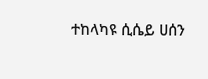ተከላካዩ ሲሴይ ሀሰን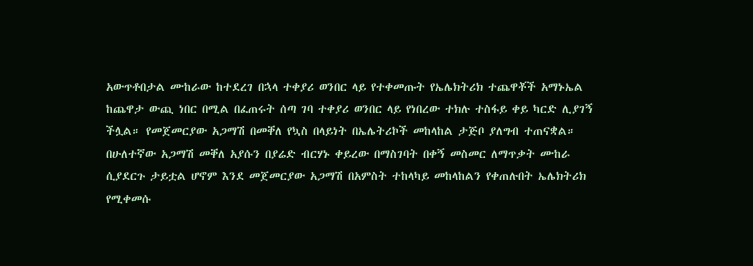አውጥቶበታል ሙከራው ከተደረገ በኋላ ተቀያሪ ወንበር ላይ የተቀመጡት የኤሌክትሪክ ተጨዋቾች አማኑኤል ከጨዋታ ውጪ ነበር በሚል በፈጠሩት ሰጣ ገባ ተቀያሪ ወንበር ላይ የነበረው ተክሉ ተስፋይ ቀይ ካርድ ሊያገኝ ችሏል። የመጀመርያው አጋማሽ በመቐለ የኳስ በላይነት በኤሌትሪኮች መከላከል ታጅቦ ያለግብ ተጠናቋል።
በሁለተኛው አጋማሽ መቐለ አያሱን በያሬድ ብርሃኑ ቀይረው በማስገባት በቀኝ መስመር ለማጥቃት ሙከራ ሲያደርጉ ታይቷል ሆኖም እንደ መጀመርያው አጋማሽ በአምስት ተከላካይ መከላከልን የቀጠሉበት ኤሌክትሪክ የሚቀመሱ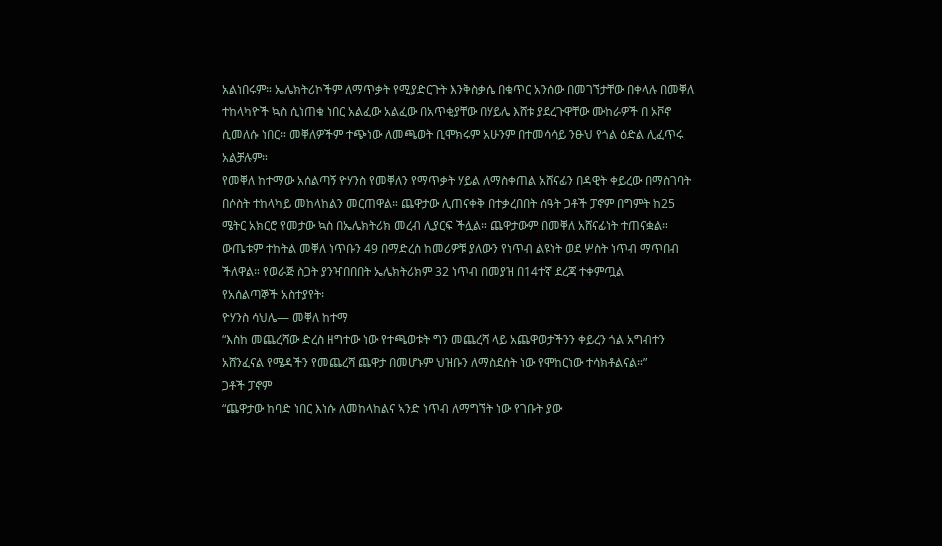አልነበሩም። ኤሌክትሪኮችም ለማጥቃት የሚያድርጉት እንቅስቃሴ በቁጥር አንሰው በመገኘታቸው በቀላሉ በመቐለ ተከላካዮች ኳስ ሲነጠቁ ነበር አልፈው አልፈው በአጥቂያቸው በሃይሌ እሸቱ ያደረጉዋቸው ሙከራዎች በ ኦቮኖ ሲመለሱ ነበር። መቐለዎችም ተጭነው ለመጫወት ቢሞክሩም አሁንም በተመሳሳይ ንፁህ የጎል ዕድል ሊፈጥሩ አልቻሉም።
የመቐለ ከተማው አሰልጣኝ ዮሃንስ የመቐለን የማጥቃት ሃይል ለማስቀጠል አሸናፊን በዳዊት ቀይረው በማስገባት በሶስት ተከላካይ መከላከልን መርጠዋል። ጨዋታው ሊጠናቀቅ በተቃረበበት ሰዓት ጋቶች ፓኖም በግምት ከ25 ሜትር አክርሮ የመታው ኳስ በኤሌክትሪክ መረብ ሊያርፍ ችሏል። ጨዋታውም በመቐለ አሸናፊነት ተጠናቋል። ውጤቱም ተከትል መቐለ ነጥቡን 49 በማድረስ ከመሪዎቹ ያለውን የነጥብ ልዩነት ወደ ሦስት ነጥብ ማጥበብ ችለዋል። የወራጅ ስጋት ያንዣበበበት ኤሌክትሪክም 32 ነጥብ በመያዝ በ14ተኛ ደረጃ ተቀምጧል
የአሰልጣኞች አስተያየት፡
ዮሃንስ ሳህሌ— መቐለ ከተማ
“እስከ መጨረሻው ድረስ ዘግተው ነው የተጫወቱት ግን መጨረሻ ላይ አጨዋወታችንን ቀይረን ጎል አግብተን አሸንፈናል የሜዳችን የመጨረሻ ጨዋታ በመሆኑም ህዝቡን ለማስደሰት ነው የሞከርነው ተሳክቶልናል።”
ጋቶች ፓኖም
“ጨዋታው ከባድ ነበር እነሱ ለመከላከልና ኣንድ ነጥብ ለማግኘት ነው የገቡት ያው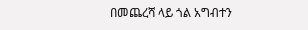በመጨረሻ ላይ ጎል አግብተን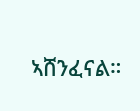ኣሸንፈናል።